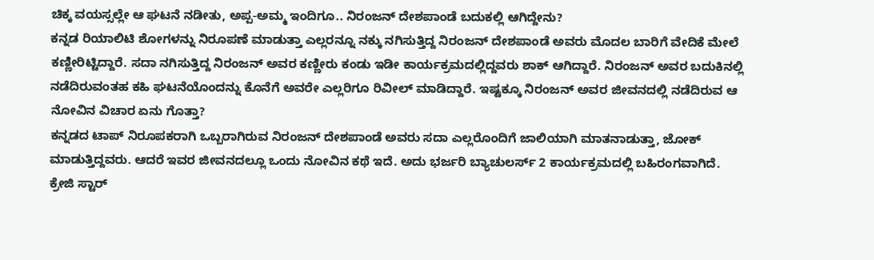ಚಿಕ್ಕ ವಯಸ್ಸಲ್ಲೇ ಆ ಘಟನೆ ನಡೀತು, ಅಪ್ಪ-ಅಮ್ಮ ಇಂದಿಗೂ.. ನಿರಂಜನ್ ದೇಶಪಾಂಡೆ ಬದುಕಲ್ಲಿ ಆಗಿದ್ದೇನು?
ಕನ್ನಡ ರಿಯಾಲಿಟಿ ಶೋಗಳನ್ನು ನಿರೂಪಣೆ ಮಾಡುತ್ತಾ ಎಲ್ಲರನ್ನೂ ನಕ್ಕು ನಗಿಸುತ್ತಿದ್ದ ನಿರಂಜನ್ ದೇಶಪಾಂಡೆ ಅವರು ಮೊದಲ ಬಾರಿಗೆ ವೇದಿಕೆ ಮೇಲೆ ಕಣ್ಣೀರಿಟ್ಟಿದ್ದಾರೆ. ಸದಾ ನಗಿಸುತ್ತಿದ್ದ ನಿರಂಜನ್ ಅವರ ಕಣ್ಣೀರು ಕಂಡು ಇಡೀ ಕಾರ್ಯಕ್ರಮದಲ್ಲಿದ್ದವರು ಶಾಕ್ ಆಗಿದ್ದಾರೆ. ನಿರಂಜನ್ ಅವರ ಬದುಕಿನಲ್ಲಿ ನಡೆದಿರುವಂತಹ ಕಹಿ ಘಟನೆಯೊಂದನ್ನು ಕೊನೆಗೆ ಅವರೇ ಎಲ್ಲರಿಗೂ ರಿವೀಲ್ ಮಾಡಿದ್ದಾರೆ. ಇಷ್ಟಕ್ಕೂ ನಿರಂಜನ್ ಅವರ ಜೀವನದಲ್ಲಿ ನಡೆದಿರುವ ಆ ನೋವಿನ ವಿಚಾರ ಏನು ಗೊತ್ತಾ?
ಕನ್ನಡದ ಟಾಪ್ ನಿರೂಪಕರಾಗಿ ಒಬ್ಬರಾಗಿರುವ ನಿರಂಜನ್ ದೇಶಪಾಂಡೆ ಅವರು ಸದಾ ಎಲ್ಲರೊಂದಿಗೆ ಜಾಲಿಯಾಗಿ ಮಾತನಾಡುತ್ತಾ, ಜೋಕ್ ಮಾಡುತ್ತಿದ್ದವರು. ಆದರೆ ಇವರ ಜೀವನದಲ್ಲೂ ಒಂದು ನೋವಿನ ಕಥೆ ಇದೆ. ಅದು ಭರ್ಜರಿ ಬ್ಯಾಚುಲರ್ಸ್ 2 ಕಾರ್ಯಕ್ರಮದಲ್ಲಿ ಬಹಿರಂಗವಾಗಿದೆ. ಕ್ರೇಜಿ ಸ್ಟಾರ್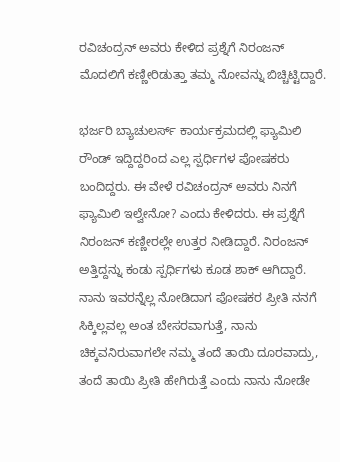ರವಿಚಂದ್ರನ್ ಅವರು ಕೇಳಿದ ಪ್ರಶ್ನೆಗೆ ನಿರಂಜನ್ ಮೊದಲಿಗೆ ಕಣ್ಣೀರಿಡುತ್ತಾ ತಮ್ಮ ನೋವನ್ನು ಬಿಚ್ಚಿಟ್ಟಿದ್ದಾರೆ.

ಭರ್ಜರಿ ಬ್ಯಾಚುಲರ್ಸ್ ಕಾರ್ಯಕ್ರಮದಲ್ಲಿ ಫ್ಯಾಮಿಲಿ ರೌಂಡ್ ಇದ್ದಿದ್ದರಿಂದ ಎಲ್ಲ ಸ್ಪರ್ಧಿಗಳ ಪೋಷಕರು ಬಂದಿದ್ದರು. ಈ ವೇಳೆ ರವಿಚಂದ್ರನ್ ಅವರು ನಿನಗೆ ಫ್ಯಾಮಿಲಿ ಇಲ್ವೇನೋ? ಎಂದು ಕೇಳಿದರು. ಈ ಪ್ರಶ್ನೆಗೆ ನಿರಂಜನ್ ಕಣ್ಣೀರಲ್ಲೇ ಉತ್ತರ ನೀಡಿದ್ದಾರೆ. ನಿರಂಜನ್ ಅತ್ತಿದ್ದನ್ನು ಕಂಡು ಸ್ಪರ್ಧಿಗಳು ಕೂಡ ಶಾಕ್ ಆಗಿದ್ದಾರೆ. ನಾನು ಇವರನ್ನೆಲ್ಲ ನೋಡಿದಾಗ ಪೋಷಕರ ಪ್ರೀತಿ ನನಗೆ ಸಿಕ್ಕಿಲ್ಲವಲ್ಲ ಅಂತ ಬೇಸರವಾಗುತ್ತೆ, ನಾನು ಚಿಕ್ಕವನಿರುವಾಗಲೇ ನಮ್ಮ ತಂದೆ ತಾಯಿ ದೂರವಾದ್ರು, ತಂದೆ ತಾಯಿ ಪ್ರೀತಿ ಹೇಗಿರುತ್ತೆ ಎಂದು ನಾನು ನೋಡೇ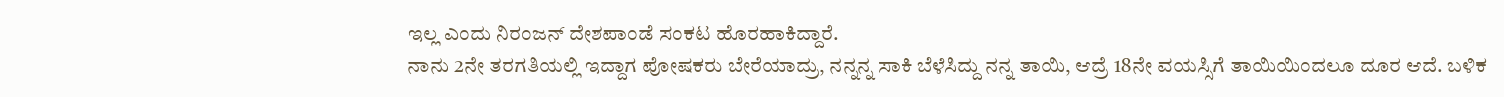ಇಲ್ಲ ಎಂದು ನಿರಂಜನ್ ದೇಶಪಾಂಡೆ ಸಂಕಟ ಹೊರಹಾಕಿದ್ದಾರೆ.
ನಾನು 2ನೇ ತರಗತಿಯಲ್ಲಿ ಇದ್ದಾಗ ಪೋಷಕರು ಬೇರೆಯಾದ್ರು, ನನ್ನನ್ನ ಸಾಕಿ ಬೆಳೆಸಿದ್ದು ನನ್ನ ತಾಯಿ, ಆದ್ರೆ 18ನೇ ವಯಸ್ಸಿಗೆ ತಾಯಿಯಿಂದಲೂ ದೂರ ಆದೆ. ಬಳಿಕ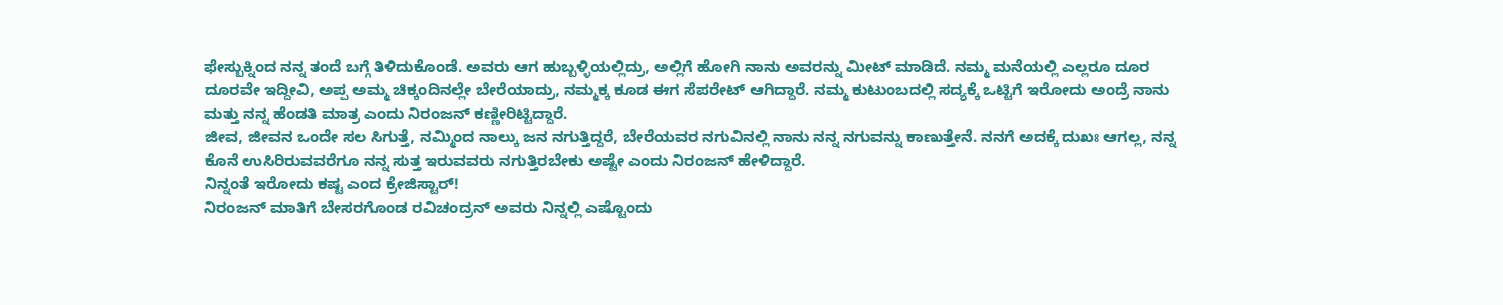ಫೇಸ್ಬುಕ್ನಿಂದ ನನ್ನ ತಂದೆ ಬಗ್ಗೆ ತಿಳಿದುಕೊಂಡೆ. ಅವರು ಆಗ ಹುಬ್ಬಳ್ಳಿಯಲ್ಲಿದ್ರು, ಅಲ್ಲಿಗೆ ಹೋಗಿ ನಾನು ಅವರನ್ನು ಮೀಟ್ ಮಾಡಿದೆ. ನಮ್ಮ ಮನೆಯಲ್ಲಿ ಎಲ್ಲರೂ ದೂರ ದೂರವೇ ಇದ್ದೀವಿ, ಅಪ್ಪ ಅಮ್ಮ ಚಿಕ್ಕಂದಿನಲ್ಲೇ ಬೇರೆಯಾದ್ರು, ನಮ್ಮಕ್ಕ ಕೂಡ ಈಗ ಸೆಪರೇಟ್ ಆಗಿದ್ದಾರೆ. ನಮ್ಮ ಕುಟುಂಬದಲ್ಲಿ ಸದ್ಯಕ್ಕೆ ಒಟ್ಟಿಗೆ ಇರೋದು ಅಂದ್ರೆ ನಾನು ಮತ್ತು ನನ್ನ ಹೆಂಡತಿ ಮಾತ್ರ ಎಂದು ನಿರಂಜನ್ ಕಣ್ಣೀರಿಟ್ಟಿದ್ದಾರೆ.
ಜೀವ, ಜೀವನ ಒಂದೇ ಸಲ ಸಿಗುತ್ತೆ, ನಮ್ಮಿಂದ ನಾಲ್ಕು ಜನ ನಗುತ್ತಿದ್ದರೆ, ಬೇರೆಯವರ ನಗುವಿನಲ್ಲಿ ನಾನು ನನ್ನ ನಗುವನ್ನು ಕಾಣುತ್ತೇನೆ. ನನಗೆ ಅದಕ್ಕೆ ದುಖಃ ಆಗಲ್ಲ, ನನ್ನ ಕೊನೆ ಉಸಿರಿರುವವರೆಗೂ ನನ್ನ ಸುತ್ತ ಇರುವವರು ನಗುತ್ತಿರಬೇಕು ಅಷ್ಟೇ ಎಂದು ನಿರಂಜನ್ ಹೇಳಿದ್ದಾರೆ.
ನಿನ್ನಂತೆ ಇರೋದು ಕಷ್ಟ ಎಂದ ಕ್ರೇಜಿಸ್ಟಾರ್!
ನಿರಂಜನ್ ಮಾತಿಗೆ ಬೇಸರಗೊಂಡ ರವಿಚಂದ್ರನ್ ಅವರು ನಿನ್ನಲ್ಲಿ ಎಷ್ಟೊಂದು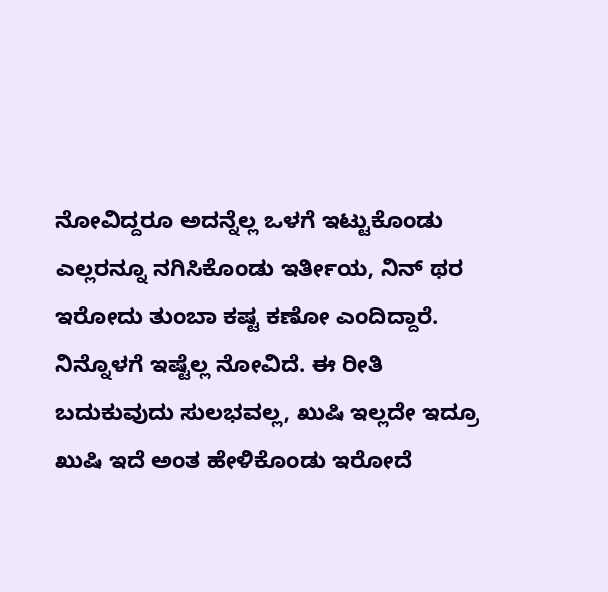ನೋವಿದ್ದರೂ ಅದನ್ನೆಲ್ಲ ಒಳಗೆ ಇಟ್ಟುಕೊಂಡು ಎಲ್ಲರನ್ನೂ ನಗಿಸಿಕೊಂಡು ಇರ್ತೀಯ, ನಿನ್ ಥರ ಇರೋದು ತುಂಬಾ ಕಷ್ಟ ಕಣೋ ಎಂದಿದ್ದಾರೆ. ನಿನ್ನೊಳಗೆ ಇಷ್ಟೆಲ್ಲ ನೋವಿದೆ. ಈ ರೀತಿ ಬದುಕುವುದು ಸುಲಭವಲ್ಲ, ಖುಷಿ ಇಲ್ಲದೇ ಇದ್ರೂ ಖುಷಿ ಇದೆ ಅಂತ ಹೇಳಿಕೊಂಡು ಇರೋದೆ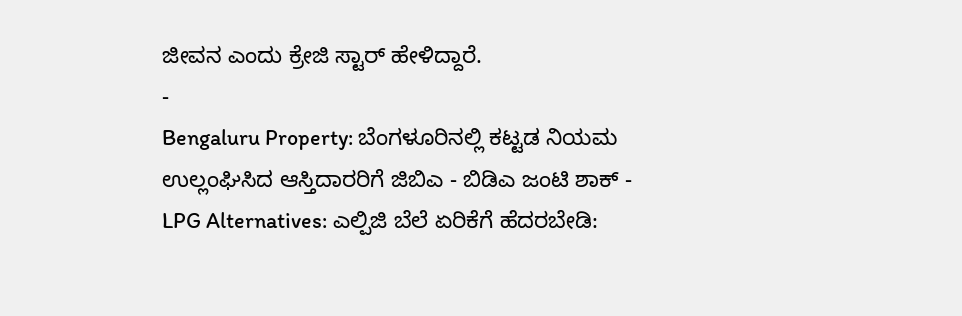ಜೀವನ ಎಂದು ಕ್ರೇಜಿ ಸ್ಟಾರ್ ಹೇಳಿದ್ದಾರೆ.
-
Bengaluru Property: ಬೆಂಗಳೂರಿನಲ್ಲಿ ಕಟ್ಟಡ ನಿಯಮ ಉಲ್ಲಂಘಿಸಿದ ಆಸ್ತಿದಾರರಿಗೆ ಜಿಬಿಎ - ಬಿಡಿಎ ಜಂಟಿ ಶಾಕ್ -
LPG Alternatives: ಎಲ್ಪಿಜಿ ಬೆಲೆ ಏರಿಕೆಗೆ ಹೆದರಬೇಡಿ: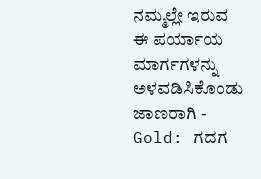ನಮ್ಮಲ್ಲೇ ಇರುವ ಈ ಪರ್ಯಾಯ ಮಾರ್ಗಗಳನ್ನು ಅಳವಡಿಸಿಕೊಂಡು ಜಾಣರಾಗಿ -
Gold: ಗದಗ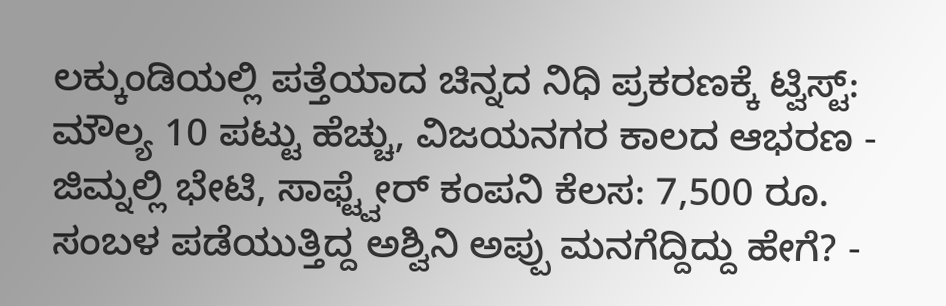ಲಕ್ಕುಂಡಿಯಲ್ಲಿ ಪತ್ತೆಯಾದ ಚಿನ್ನದ ನಿಧಿ ಪ್ರಕರಣಕ್ಕೆ ಟ್ವಿಸ್ಟ್: ಮೌಲ್ಯ 10 ಪಟ್ಟು ಹೆಚ್ಚು, ವಿಜಯನಗರ ಕಾಲದ ಆಭರಣ -
ಜಿಮ್ನಲ್ಲಿ ಭೇಟಿ, ಸಾಫ್ಟ್ವೇರ್ ಕಂಪನಿ ಕೆಲಸ: 7,500 ರೂ. ಸಂಬಳ ಪಡೆಯುತ್ತಿದ್ದ ಅಶ್ವಿನಿ ಅಪ್ಪು ಮನಗೆದ್ದಿದ್ದು ಹೇಗೆ? -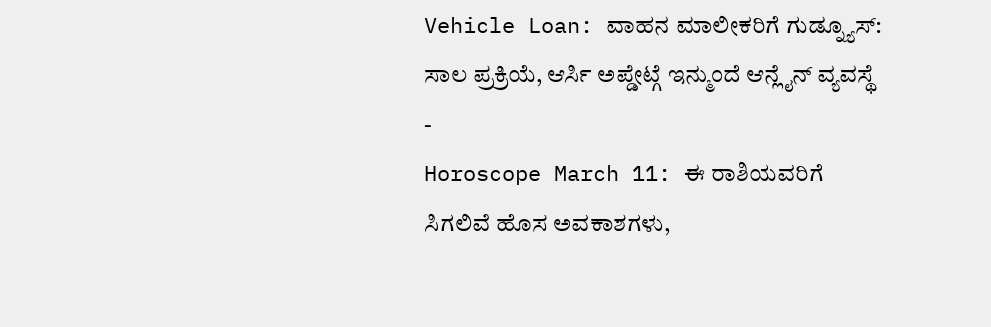Vehicle Loan: ವಾಹನ ಮಾಲೀಕರಿಗೆ ಗುಡ್ನ್ಯೂಸ್: ಸಾಲ ಪ್ರಕ್ರಿಯೆ, ಆರ್ಸಿ ಅಪ್ಡೇಟ್ಗೆ ಇನ್ಮುಂದೆ ಆನ್ಲೈನ್ ವ್ಯವಸ್ಥೆ -
Horoscope March 11: ಈ ರಾಶಿಯವರಿಗೆ ಸಿಗಲಿವೆ ಹೊಸ ಅವಕಾಶಗಳು,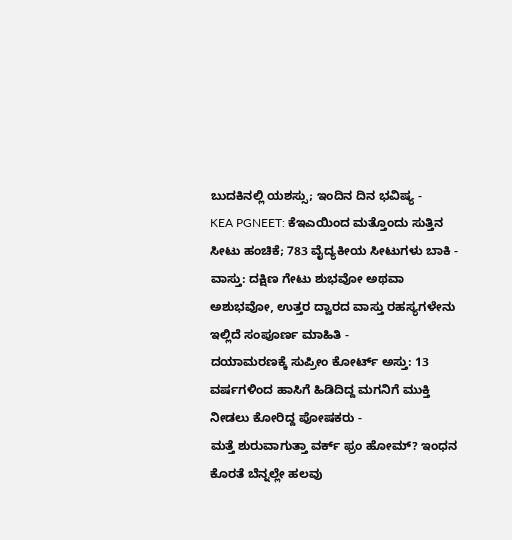ಬುದಕಿನಲ್ಲಿ ಯಶಸ್ಸು; ಇಂದಿನ ದಿನ ಭವಿಷ್ಯ -
KEA PGNEET: ಕೆಇಎಯಿಂದ ಮತ್ತೊಂದು ಸುತ್ತಿನ ಸೀಟು ಹಂಚಿಕೆ; 783 ವೈದ್ಯಕೀಯ ಸೀಟುಗಳು ಬಾಕಿ -
ವಾಸ್ತು: ದಕ್ಷಿಣ ಗೇಟು ಶುಭವೋ ಅಥವಾ ಅಶುಭವೋ, ಉತ್ತರ ದ್ವಾರದ ವಾಸ್ತು ರಹಸ್ಯಗಳೇನು ಇಲ್ಲಿದೆ ಸಂಪೂರ್ಣ ಮಾಹಿತಿ -
ದಯಾಮರಣಕ್ಕೆ ಸುಪ್ರೀಂ ಕೋರ್ಟ್ ಅಸ್ತು: 13 ವರ್ಷಗಳಿಂದ ಹಾಸಿಗೆ ಹಿಡಿದಿದ್ದ ಮಗನಿಗೆ ಮುಕ್ತಿ ನೀಡಲು ಕೋರಿದ್ದ ಪೋಷಕರು -
ಮತ್ತೆ ಶುರುವಾಗುತ್ತಾ ವರ್ಕ್ ಫ್ರಂ ಹೋಮ್? ಇಂಧನ ಕೊರತೆ ಬೆನ್ನಲ್ಲೇ ಹಲವು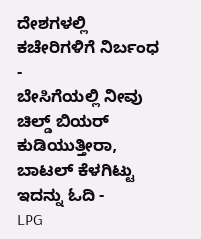ದೇಶಗಳಲ್ಲಿ ಕಚೇರಿಗಳಿಗೆ ನಿರ್ಬಂಧ -
ಬೇಸಿಗೆಯಲ್ಲಿ ನೀವು ಚಿಲ್ಡ್ ಬಿಯರ್ ಕುಡಿಯುತ್ತೀರಾ, ಬಾಟಲ್ ಕೆಳಗಿಟ್ಟು ಇದನ್ನು ಓದಿ -
LPG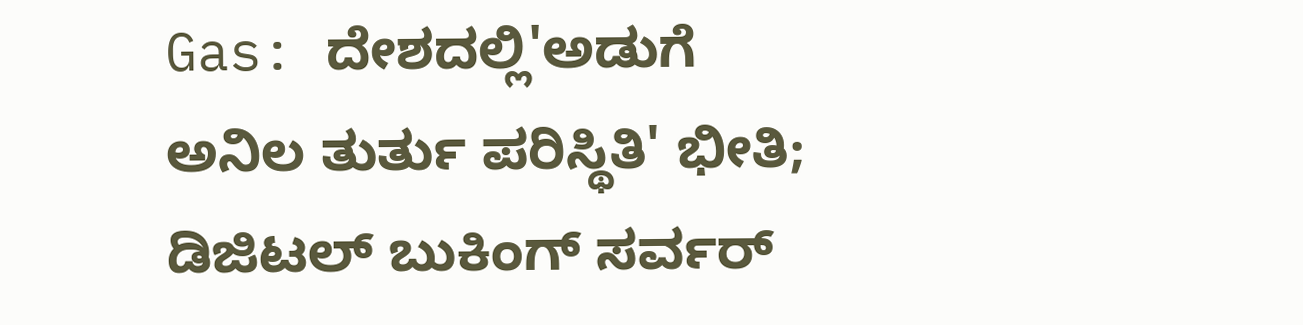Gas: ದೇಶದಲ್ಲಿ'ಅಡುಗೆ ಅನಿಲ ತುರ್ತು ಪರಿಸ್ಥಿತಿ' ಭೀತಿ; ಡಿಜಿಟಲ್ ಬುಕಿಂಗ್ ಸರ್ವರ್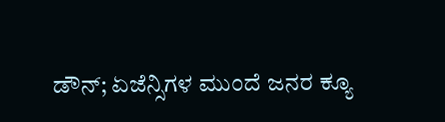ಡೌನ್; ಏಜೆನ್ಸಿಗಳ ಮುಂದೆ ಜನರ ಕ್ಯೂ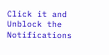Click it and Unblock the Notifications